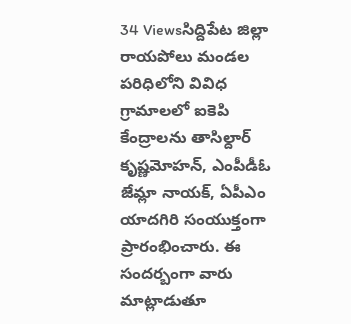34 Viewsసిద్దిపేట జిల్లా రాయపోలు మండల పరిధిలోని వివిధ గ్రామాలలో ఐకెపి కేంద్రాలను తాసిల్దార్ కృష్ణమోహన్, ఎంపీడీఓ జేమ్లా నాయక్, ఏపీఎం యాదగిరి సంయుక్తంగా ప్రారంభించారు. ఈ సందర్బంగా వారు మాట్లాడుతూ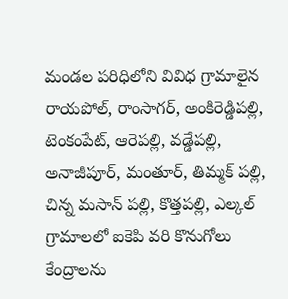మండల పరిధిలోని వివిధ గ్రామాలైన రాయపోల్, రాంసాగర్, అంకిరెడ్డిపల్లి, టెంకంపేట్, ఆరెపల్లి, వడ్డేపల్లి, అనాజీపూర్, మంతూర్, తిమ్మక్ పల్లి, చిన్న మసాన్ పల్లి, కొత్తపల్లి, ఎల్కల్ గ్రామాలలో ఐకెపి వరి కొనుగోలు కేంద్రాలను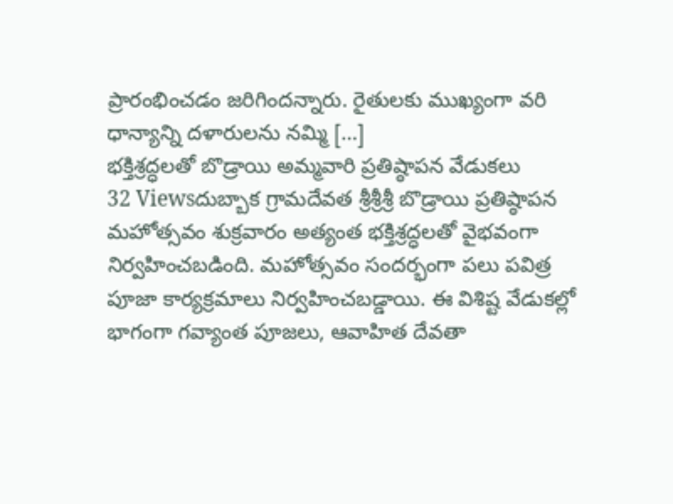ప్రారంభించడం జరిగిందన్నారు. రైతులకు ముఖ్యంగా వరి ధాన్యాన్ని దళారులను నమ్మి […]
భక్తిశ్రద్ధలతో బొడ్రాయి అమ్మవారి ప్రతిష్ఠాపన వేడుకలు
32 Viewsదుబ్బాక గ్రామదేవత శ్రీశ్రీశ్రీ బొడ్రాయి ప్రతిష్ఠాపన మహోత్సవం శుక్రవారం అత్యంత భక్తిశ్రద్ధలతో వైభవంగా నిర్వహించబడింది. మహోత్సవం సందర్భంగా పలు పవిత్ర పూజా కార్యక్రమాలు నిర్వహించబడ్డాయి. ఈ విశిష్ట వేడుకల్లో భాగంగా గవ్యాంత పూజలు, ఆవాహిత దేవతా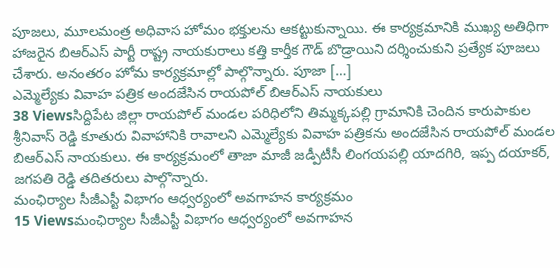పూజలు, మూలమంత్ర అధివాస హోమం భక్తులను ఆకట్టుకున్నాయి. ఈ కార్యక్రమానికి ముఖ్య అతిధిగా హాజరైన బిఆర్ఎస్ పార్టీ రాష్ట్ర నాయకురాలు కత్తి కార్తీక గౌడ్ బొడ్రాయిని దర్శించుకుని ప్రత్యేక పూజలు చేశారు. అనంతరం హోమ కార్యక్రమాల్లో పాల్గొన్నారు. పూజా […]
ఎమ్మెల్యేకు వివాహ పత్రిక అందజేసిన రాయపోల్ బిఆర్ఎస్ నాయకులు
38 Viewsసిద్దిపేట జిల్లా రాయపోల్ మండల పరిధిలోని తిమ్మక్కపల్లి గ్రామానికి చెందిన కారుపాకుల శ్రీనివాస్ రెడ్డి కూతురు వివాహానికి రావాలని ఎమ్మెల్యేకు వివాహ పత్రికను అందజేసిన రాయపోల్ మండల బిఆర్ఎస్ నాయకులు. ఈ కార్యక్రమంలో తాజా మాజీ జడ్పీటీసీ లింగయపల్లి యాదగిరి, ఇప్ప దయాకర్, జగపతి రెడ్డి తదితరులు పాల్గొన్నారు.
మంఛిర్యాల సీజీఎస్టీ విభాగం ఆధ్వర్యంలో అవగాహన కార్యక్రమం
15 Viewsమంఛిర్యాల సీజీఎస్టీ విభాగం ఆధ్వర్యంలో అవగాహన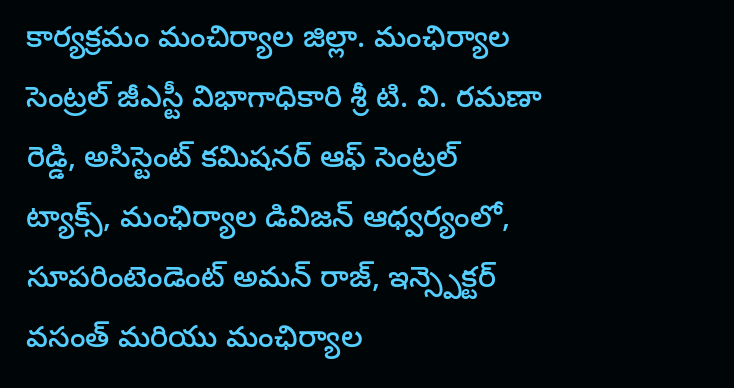కార్యక్రమం మంచిర్యాల జిల్లా. మంఛిర్యాల సెంట్రల్ జీఎస్టీ విభాగాధికారి శ్రీ టి. వి. రమణా రెడ్డి, అసిస్టెంట్ కమిషనర్ ఆఫ్ సెంట్రల్ ట్యాక్స్, మంఛిర్యాల డివిజన్ ఆధ్వర్యంలో, సూపరింటెండెంట్ అమన్ రాజ్, ఇన్స్పెక్టర్ వసంత్ మరియు మంఛిర్యాల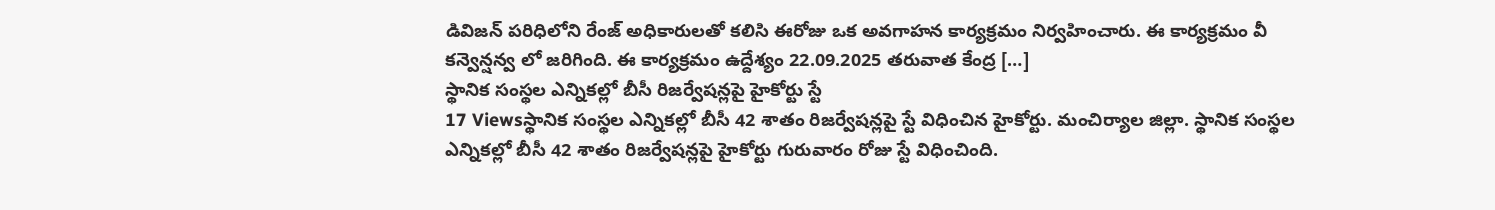డివిజన్ పరిధిలోని రేంజ్ అధికారులతో కలిసి ఈరోజు ఒక అవగాహన కార్యక్రమం నిర్వహించారు. ఈ కార్యక్రమం వీ కన్వెన్షన్వ లో జరిగింది. ఈ కార్యక్రమం ఉద్దేశ్యం 22.09.2025 తరువాత కేంద్ర […]
స్థానిక సంస్థల ఎన్నికల్లో బీసీ రిజర్వేషన్లపై హైకోర్టు స్టే
17 Viewsస్థానిక సంస్థల ఎన్నికల్లో బీసీ 42 శాతం రిజర్వేషన్లపై స్టే విధించిన హైకోర్టు. మంచిర్యాల జిల్లా. స్థానిక సంస్థల ఎన్నికల్లో బీసీ 42 శాతం రిజర్వేషన్లపై హైకోర్టు గురువారం రోజు స్టే విధించింది.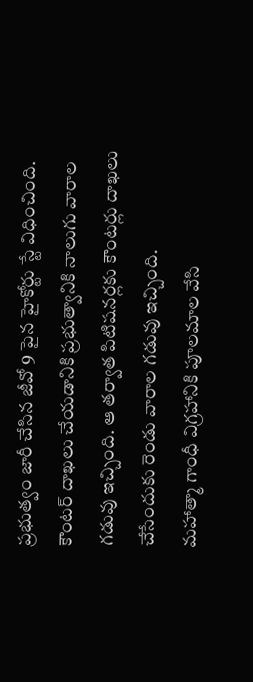ప్రభుత్వం జారీ చేసిన జీవో 9 పైన హైకోర్టు స్టే విధించింది. కౌంటర్ దాఖలు చేయడానికి ప్రభుత్వానికి నాలుగు వారాల గడువు ఇచ్చింది. ఆ తర్వాత పిటిషనర్లకు కౌంటర్లు దాఖలు చేసేందుకు రెండు వారాల గడువు ఇచ్చింది.
మహాత్మా గాంధీ విగ్రహానికి పూలమాల వేసి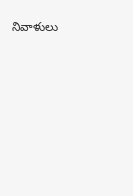నివాళులు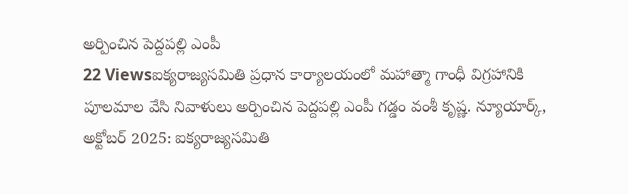అర్పించిన పెద్దపల్లి ఎంపీ
22 Viewsఐక్యరాజ్యసమితి ప్రధాన కార్యాలయంలో మహాత్మా గాంధీ విగ్రహానికి పూలమాల వేసి నివాళులు అర్పించిన పెద్దపల్లి ఎంపీ గడ్డం వంశీ కృష్ణ. న్యూయార్క్, అక్టోబర్ 2025: ఐక్యరాజ్యసమితి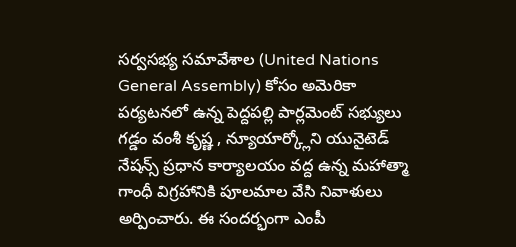సర్వసభ్య సమావేశాల (United Nations General Assembly) కోసం అమెరికా పర్యటనలో ఉన్న పెద్దపల్లి పార్లమెంట్ సభ్యులు గడ్డం వంశీ కృష్ణ , న్యూయార్క్లోని యునైటెడ్ నేషన్స్ ప్రధాన కార్యాలయం వద్ద ఉన్న మహాత్మా గాంధీ విగ్రహానికి పూలమాల వేసి నివాళులు అర్పించారు. ఈ సందర్భంగా ఎంపీ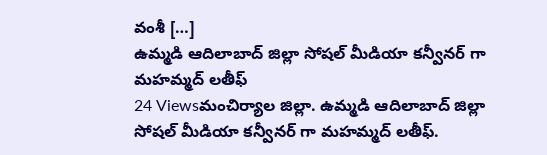వంశీ […]
ఉమ్మడి ఆదిలాబాద్ జిల్లా సోషల్ మీడియా కన్వీనర్ గా మహమ్మద్ లతీఫ్
24 Viewsమంచిర్యాల జిల్లా. ఉమ్మడి ఆదిలాబాద్ జిల్లా సోషల్ మీడియా కన్వీనర్ గా మహమ్మద్ లతీఫ్.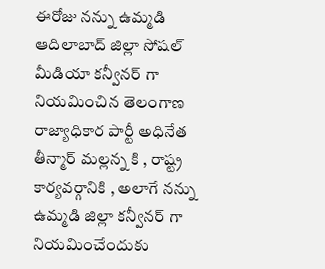ఈరోజు నన్ను ఉమ్మడి ఆదిలాబాద్ జిల్లా సోషల్ మీడియా కన్వీనర్ గా నియమించిన తెలంగాణ రాజ్యాధికార పార్టీ అధినేత తీన్మార్ మల్లన్న కి , రాష్ట్ర కార్యవర్గానికి , అలాగే నన్ను ఉమ్మడి జిల్లా కన్వీనర్ గా నియమించేందుకు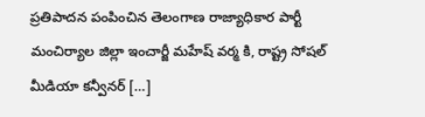ప్రతిపాదన పంపించిన తెలంగాణ రాజ్యాధికార పార్టీ మంచిర్యాల జిల్లా ఇంచార్జీ మహేష్ వర్మ కి, రాష్ట్ర సోషల్ మీడియా కన్వీనర్ […]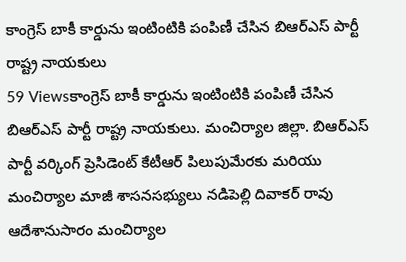కాంగ్రెస్ బాకీ కార్డును ఇంటింటికి పంపిణీ చేసిన బిఆర్ఎస్ పార్టీ రాష్ట్ర నాయకులు
59 Viewsకాంగ్రెస్ బాకీ కార్డును ఇంటింటికి పంపిణీ చేసిన బిఆర్ఎస్ పార్టీ రాష్ట్ర నాయకులు. మంచిర్యాల జిల్లా. బిఆర్ఎస్ పార్టీ వర్కింగ్ ప్రెసిడెంట్ కేటీఆర్ పిలుపుమేరకు మరియు మంచిర్యాల మాజీ శాసనసభ్యులు నడిపెల్లి దివాకర్ రావు ఆదేశానుసారం మంచిర్యాల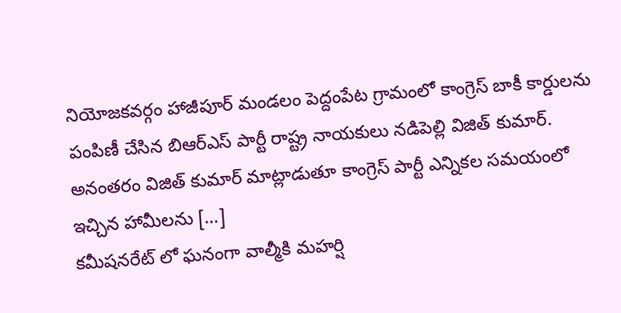నియోజకవర్గం హాజీపూర్ మండలం పెద్దంపేట గ్రామంలో కాంగ్రెస్ బాకీ కార్డులను పంపిణీ చేసిన బిఆర్ఎస్ పార్టీ రాష్ట్ర నాయకులు నడిపెల్లి విజిత్ కుమార్. అనంతరం విజిత్ కుమార్ మాట్లాడుతూ కాంగ్రెస్ పార్టీ ఎన్నికల సమయంలో ఇచ్చిన హామీలను […]
కమీషనరేట్ లో ఘనంగా వాల్మీకి మహర్షి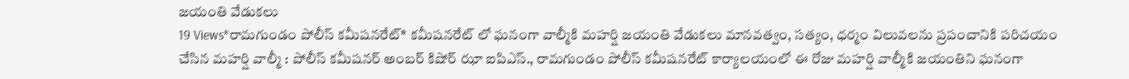జయంతి వేడుకలు
19 Views*రామగుండం పోలీస్ కమీషనరేట్* కమీషనరేట్ లో ఘనంగా వాల్మీకి మహర్షి జయంతి వేడుకలు మానవత్వం, సత్యం, ధర్మం విలువలను ప్రపంచానికి పరిచయం చేసిన మహర్షి వాల్మీ : పోలీస్ కమీషనర్ అంబర్ కిషోర్ ఝా ఐపిఎస్., రామగుండం పోలీస్ కమీషనరేట్ కార్యాలయంలో ఈ రోజు మహర్షి వాల్మీకి జయంతిని ఘనంగా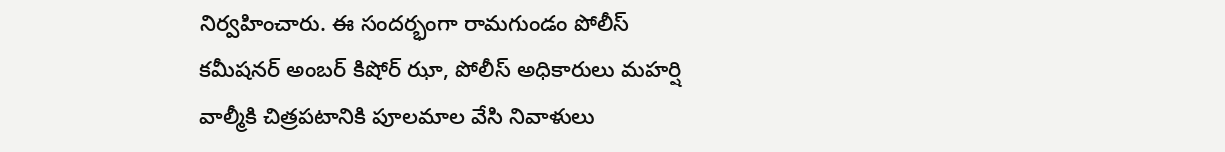నిర్వహించారు. ఈ సందర్భంగా రామగుండం పోలీస్ కమీషనర్ అంబర్ కిషోర్ ఝా, పోలీస్ అధికారులు మహర్షి వాల్మీకి చిత్రపటానికి పూలమాల వేసి నివాళులు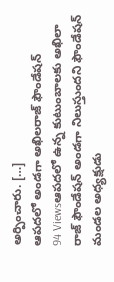అర్పించారు. […]
ఆపదలో అండగా అఖిలరాజ్ ఫౌండేషన్
94 Viewsఆపదలో ఉన్న కుటుంబాలకు అఖిలా రాజ్ ఫౌండేషన్ అండగా నిలుస్తుందని ఫౌండేషన్ మండల అధ్యక్షుడు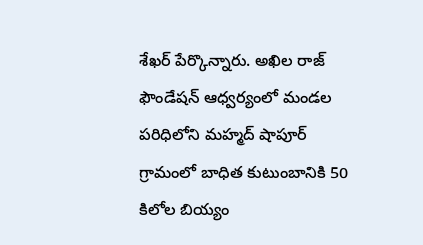శేఖర్ పేర్కొన్నారు. అఖిల రాజ్ ఫౌండేషన్ ఆధ్వర్యంలో మండల పరిధిలోని మహ్మద్ షాపూర్ గ్రామంలో బాధిత కుటుంబానికి 50 కిలోల బియ్యం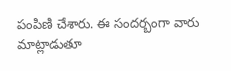పంపిణి చేశారు. ఈ సందర్బంగా వారు మాట్లాడుతూ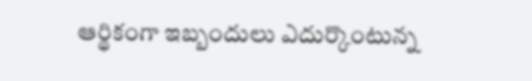ఆర్థికంగా ఇబ్బందులు ఎదుర్కొంటున్న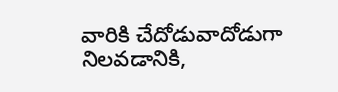వారికి చేదోడువాదోడుగా నిలవడానికి,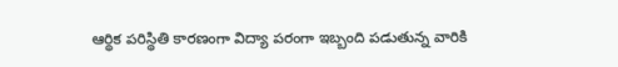ఆర్థిక పరిస్థితి కారణంగా విద్యా పరంగా ఇబ్బంది పడుతున్న వారికి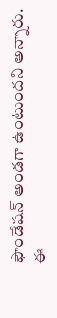ఫౌండేషన్ అండగా ఉంటుందని అన్నారు. ఈ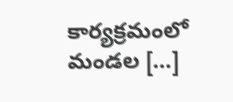కార్యక్రమంలో మండల […]